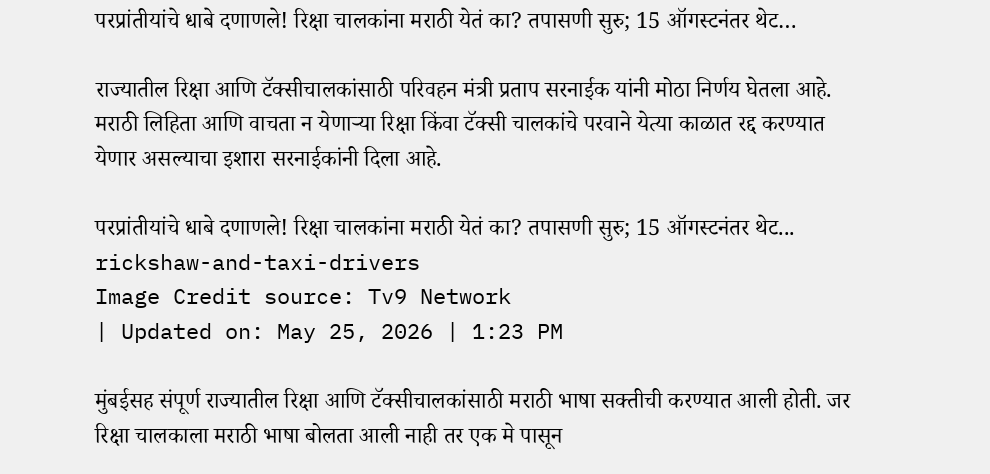परप्रांतीयांचे धाबे दणाणले! रिक्षा चालकांना मराठी येतं का? तपासणी सुरु; 15 ऑगस्टनंतर थेट…

राज्यातील रिक्षा आणि टॅक्सीचालकांसाठी परिवहन मंत्री प्रताप सरनाईक यांनी मोठा निर्णय घेतला आहे. मराठी लिहिता आणि वाचता न येणाऱ्या रिक्षा किंवा टॅक्सी चालकांचे परवाने येत्या काळात रद्द करण्यात येणार असल्याचा इशारा सरनाईकांनी दिला आहे.

परप्रांतीयांचे धाबे दणाणले! रिक्षा चालकांना मराठी येतं का? तपासणी सुरु; 15 ऑगस्टनंतर थेट...
rickshaw-and-taxi-drivers
Image Credit source: Tv9 Network
| Updated on: May 25, 2026 | 1:23 PM

मुंबईसह संपूर्ण राज्यातील रिक्षा आणि टॅक्सीचालकांसाठी मराठी भाषा सक्तीची करण्यात आली होती. जर रिक्षा चालकाला मराठी भाषा बोलता आली नाही तर एक मे पासून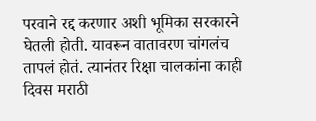परवाने रद्द करणार अशी भूमिका सरकारने घेतली होती. यावरून वातावरण चांगलंच तापलं होतं. त्यानंतर रिक्षा चालकांना काही दिवस मराठी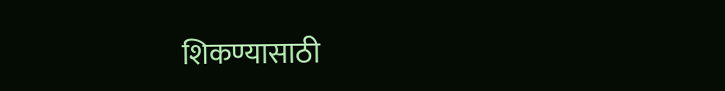शिकण्यासाठी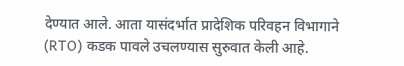देण्यात आले. आता यासंदर्भात प्रादेशिक परिवहन विभागाने (RTO) कडक पावले उचलण्यास सुरुवात केली आहे.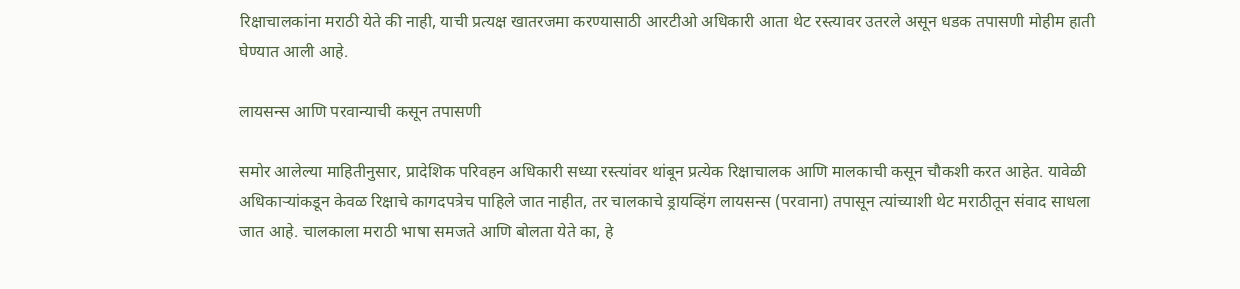रिक्षाचालकांना मराठी येते की नाही, याची प्रत्यक्ष खातरजमा करण्यासाठी आरटीओ अधिकारी आता थेट रस्त्यावर उतरले असून धडक तपासणी मोहीम हाती घेण्यात आली आहे.

लायसन्स आणि परवान्याची कसून तपासणी

समोर आलेल्या माहितीनुसार, प्रादेशिक परिवहन अधिकारी सध्या रस्त्यांवर थांबून प्रत्येक रिक्षाचालक आणि मालकाची कसून चौकशी करत आहेत. यावेळी अधिकाऱ्यांकडून केवळ रिक्षाचे कागदपत्रेच पाहिले जात नाहीत, तर चालकाचे ड्रायव्हिंग लायसन्स (परवाना) तपासून त्यांच्याशी थेट मराठीतून संवाद साधला जात आहे. चालकाला मराठी भाषा समजते आणि बोलता येते का, हे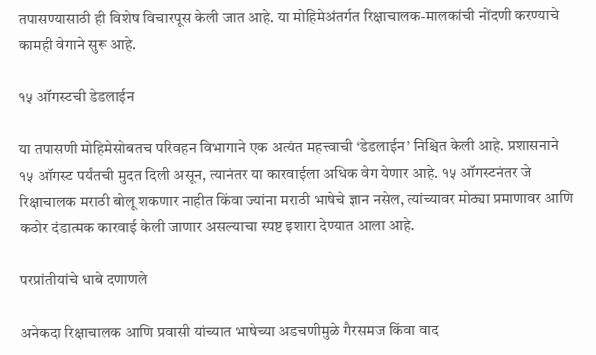तपासण्यासाठी ही विशेष विचारपूस केली जात आहे. या मोहिमेअंतर्गत रिक्षाचालक-मालकांची नोंदणी करण्याचे कामही वेगाने सुरू आहे.

१५ ऑगस्टची डेडलाईन

या तपासणी मोहिमेसोबतच परिवहन विभागाने एक अत्यंत महत्त्वाची ‘डेडलाईन’ निश्चित केली आहे. प्रशासनाने १५ ऑगस्ट पर्यंतची मुदत दिली असून, त्यानंतर या कारवाईला अधिक वेग येणार आहे. १५ ऑगस्टनंतर जे रिक्षाचालक मराठी बोलू शकणार नाहीत किंवा ज्यांना मराठी भाषेचे ज्ञान नसेल, त्यांच्यावर मोठ्या प्रमाणावर आणि कठोर दंडात्मक कारवाई केली जाणार असल्याचा स्पष्ट इशारा देण्यात आला आहे.

परप्रांतीयांचे धाबे दणाणले

अनेकदा रिक्षाचालक आणि प्रवासी यांच्यात भाषेच्या अडचणीमुळे गैरसमज किंवा वाद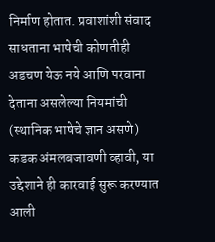निर्माण होतात. प्रवाशांशी संवाद साधताना भाषेची कोणतीही अडचण येऊ नये आणि परवाना देताना असलेल्या नियमांची (स्थानिक भाषेचे ज्ञान असणे) कडक अंमलबजावणी व्हावी, या उद्देशाने ही कारवाई सुरू करण्यात आली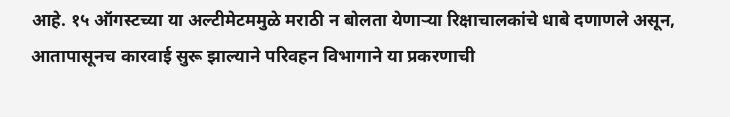आहे. १५ ऑगस्टच्या या अल्टीमेटममुळे मराठी न बोलता येणाऱ्या रिक्षाचालकांचे धाबे दणाणले असून, आतापासूनच कारवाई सुरू झाल्याने परिवहन विभागाने या प्रकरणाची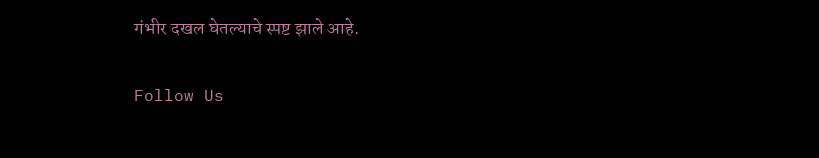गंभीर दखल घेतल्याचे स्पष्ट झाले आहे.

Follow Us